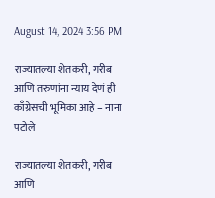August 14, 2024 3:56 PM

राज्यातल्या शेतकरी, गरीब आणि तरुणांना न्याय देणं ही काँग्रेसची भूमिका आहे – नाना पटोले

राज्यातल्या शेतकरी, गरीब आणि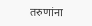तरुणांना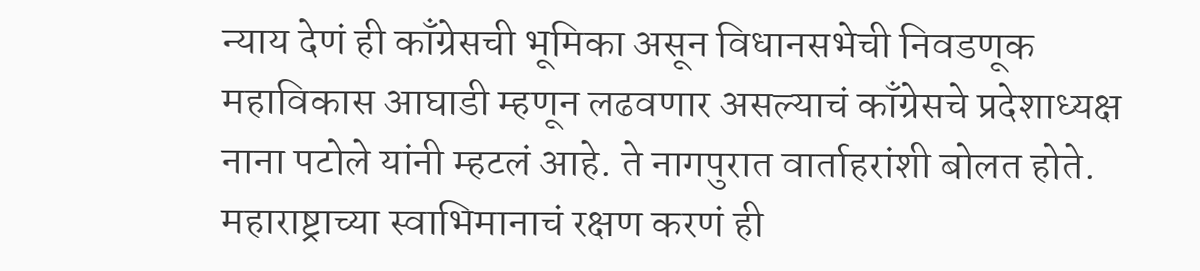न्याय देणं ही काँग्रेसची भूमिका असून विधानसभेची निवडणूक महाविकास आघाडी म्हणून लढवणार असल्याचं काँग्रेसचे प्रदेशाध्यक्ष नाना पटोले यांनी म्हटलं आहे. ते नागपुरात वार्ताहरांशी बोलत होते. महाराष्ट्राच्या स्वाभिमानाचं रक्षण करणं ही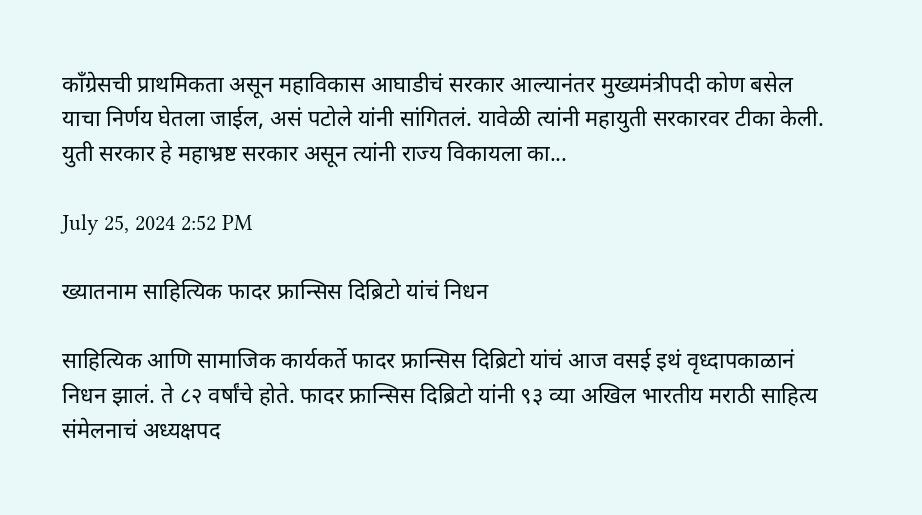काँग्रेसची प्राथमिकता असून महाविकास आघाडीचं सरकार आल्यानंतर मुख्यमंत्रीपदी कोण बसेल याचा निर्णय घेतला जाईल, असं पटोले यांनी सांगितलं. यावेळी त्यांनी महायुती सरकारवर टीका केली. युती सरकार हे महाभ्रष्ट सरकार असून त्यांनी राज्य विकायला का...

July 25, 2024 2:52 PM

ख्यातनाम साहित्यिक फादर फ्रान्सिस दिब्रिटो यांचं निधन

साहित्यिक आणि सामाजिक कार्यकर्ते फादर फ्रान्सिस दिब्रिटो यांचं आज वसई इथं वृध्दापकाळानं निधन झालं. ते ८२ वर्षांचे होते. फादर फ्रान्सिस दिब्रिटो यांनी ९३ व्या अखिल भारतीय मराठी साहित्य संमेलनाचं अध्यक्षपद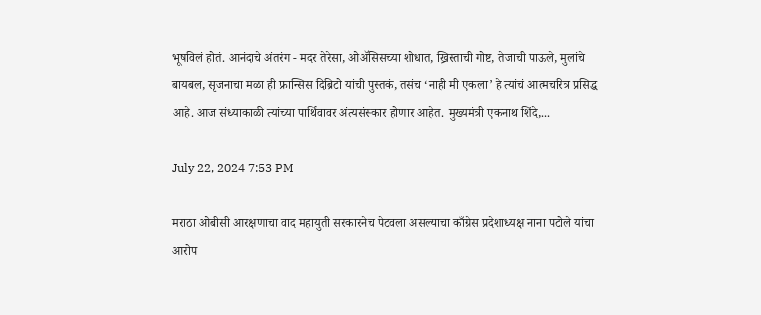भूषविलं होतं. आनंदाचे अंतरंग - मदर तेरेसा, ओॲसिसच्या शोधात, ख्रिस्ताची गोष्ट, तेजाची पाऊले, मुलांचे बायबल, सृजनाचा मळा ही फ्रान्सिस दिब्रिटो यांची पुस्तकं, तसंच ‘नाही मी एकला’ हे त्यांचं आत्मचरित्र प्रसिद्ध आहे. आज संध्याकाळी त्यांच्या पार्थिवावर अंत्यसंस्कार होणार आहेत. मुख्यमंत्री एकनाथ शिंदे,...

July 22, 2024 7:53 PM

मराठा ओबीसी आरक्षणाचा वाद महायुती सरकारनेच पेटवला असल्याचा काँग्रेस प्रदेशाध्यक्ष नाना पटोले यांचा आरोप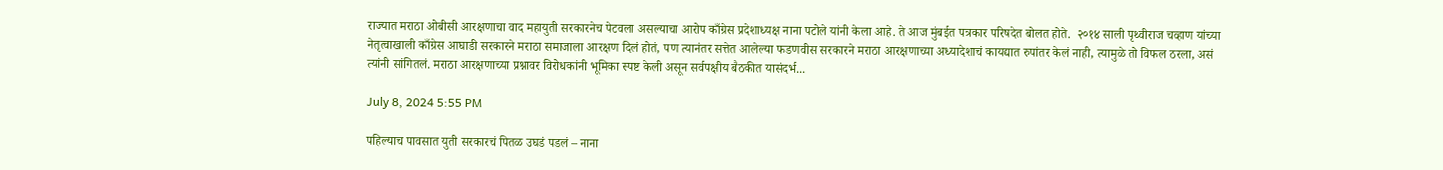राज्यात मराठा ओबीसी आरक्षणाचा वाद महायुती सरकारनेच पेटवला असल्याचा आरोप काँग्रेस प्रदेशाध्यक्ष नाना पटोले यांनी केला आहे. ते आज मुंबईत पत्रकार परिषदेत बोलत होते.  २०१४ साली पृथ्वीराज चव्हाण यांच्या नेतृत्वाखाली काँग्रेस आघाडी सरकारने मराठा समाजाला आरक्षण दिलं होतं, पण त्यानंतर सत्तेत आलेल्या फडणवीस सरकारने मराठा आरक्षणाच्या अध्यादेशाचं कायद्यात रुपांतर केलं नाही, त्यामुळे तो विफल ठरला, असं त्यांनी सांगितलं. मराठा आरक्षणाच्या प्रश्नावर विरोधकांनी भूमिका स्पष्ट केली असून सर्वपक्षीय बैठकीत यासंदर्भ...

July 8, 2024 5:55 PM

पहिल्याच पावसात युती सरकारचं पितळ उघडं पडलं – नाना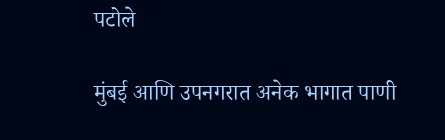पटोले

मुंबई आणि उपनगरात अनेक भागात पाणी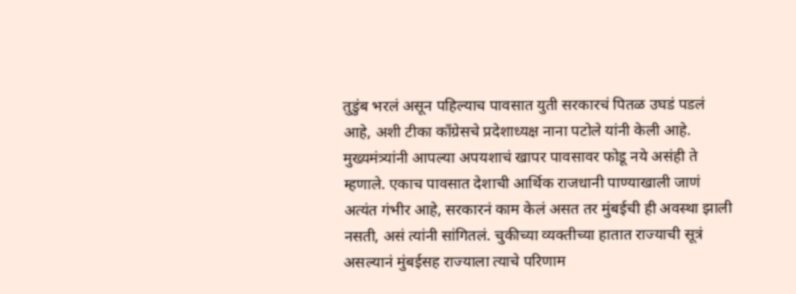तुडुंब भरलं असून पहिल्याच पावसात युती सरकारचं पितळ उघडं पडलं आहे, अशी टीका काँग्रेसचे प्रदेशाध्यक्ष नाना पटोले यांनी केली आहे. मुख्यमंत्र्यांनी आपल्या अपयशाचं खापर पावसावर फोडू नये असंही ते म्हणाले. एकाच पावसात देशाची आर्थिक राजधानी पाण्याखाली जाणं अत्यंत गंभीर आहे, सरकारनं काम केलं असत तर मुंबईची ही अवस्था झाली नसती, असं त्यांनी सांगितलं. चुकीच्या व्यक्तीच्या हातात राज्याची सूत्रं असल्यानं मुंबईसह राज्याला त्याचे परिणाम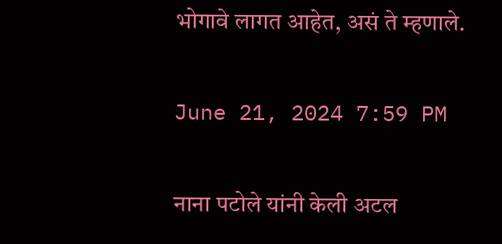भोगावे लागत आहेत, असं ते म्हणाले.

June 21, 2024 7:59 PM

नाना पटोले यांनी केली अटल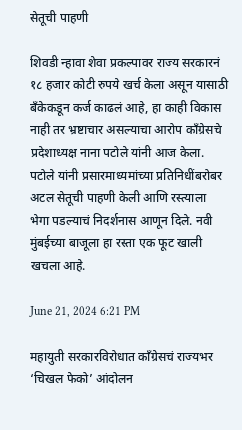सेतूची पाहणी

शिवडी न्हावा शेवा प्रकल्पावर राज्य सरकारनं १८ हजार कोटी रुपये खर्च केला असून यासाठी बँकेकडून कर्ज काढलं आहे, हा काही विकास नाही तर भ्रष्टाचार असल्याचा आरोप काँग्रेसचे प्रदेशाध्यक्ष नाना पटोले यांनी आज केला. पटोले यांनी प्रसारमाध्यमांच्या प्रतिनिधींबरोबर अटल सेतूची पाहणी केली आणि रस्त्याला भेगा पडल्याचं निदर्शनास आणून दिले. नवी मुंबईच्या बाजूला हा रस्ता एक फूट खाली खचला आहे.

June 21, 2024 6:21 PM

महायुती सरकारविरोधात काँग्रेसचं राज्यभर ‘चिखल फेको’ आंदोलन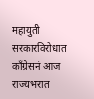महायुती सरकारविरोधात काँग्रेसनं आज राज्यभरात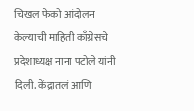चिखल फेको आंदोलन केल्याची माहिती काँग्रेसचे प्रदेशाध्यक्ष नाना पटोले यांनी दिली. केंद्रातलं आणि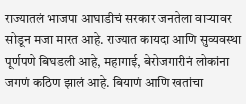राज्यातलं भाजपा आघाडीचं सरकार जनतेला वाऱ्यावर सोडून मजा मारत आहे. राज्यात कायदा आणि सुव्यवस्था पूर्णपणे बिघडली आहे, महागाई, बेरोजगारीनं लोकांना जगणं कठिण झालं आहे. बियाणं आणि खतांचा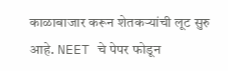काळाबाजार करून शेतकऱ्यांची लूट सुरु आहे. NEET चे पेपर फोडून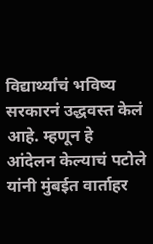विद्यार्थ्यांचं भविष्य सरकारनं उद्धवस्त केलं आहे. म्हणून हे आंदेलन केल्याचं पटोले यांनी मुंबईत वार्ताहर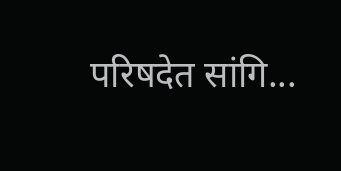परिषदेत सांगि...